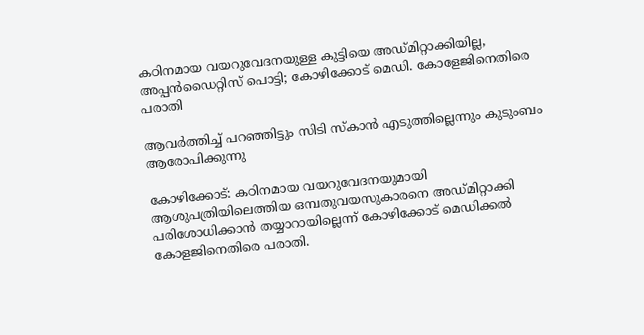കഠിനമായ വയറുവേദനയുള്ള കുട്ടിയെ അഡ്മിറ്റാക്കിയില്ല, അപ്പൻഡൈറ്റിസ് പൊട്ടി; കോഴിക്കോട് മെഡി. കോളേജിനെതിരെ പരാതി

ആവര്‍ത്തിച്ച് പറഞ്ഞിട്ടും സിടി സ്‌കാന്‍ എടുത്തില്ലെന്നും കുടുംബം ആരോപിക്കുന്നു

കോഴിക്കോട്: കഠിനമായ വയറുവേദനയുമായി ആശുപത്രിയിലെത്തിയ ഒമ്പതുവയസുകാരനെ അഡ്മിറ്റാക്കി പരിശോധിക്കാന്‍ തയ്യാറായില്ലെന്ന് കോഴിക്കോട് മെഡിക്കല്‍ കോളജിനെതിരെ പരാതി.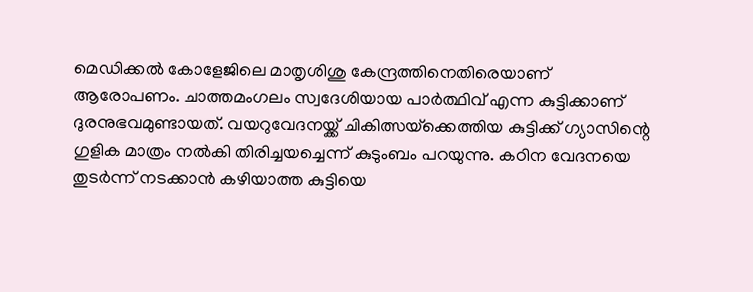മെഡിക്കല്‍ കോളേജിലെ മാതൃശിശു കേന്ദ്രത്തിനെതിരെയാണ് ആരോപണം. ചാത്തമംഗലം സ്വദേശിയായ പാര്‍ത്ഥിവ് എന്ന കുട്ടിക്കാണ് ദുരനുഭവമുണ്ടായത്. വയറുവേദനയ്ക്ക് ചികിത്സയ്‌ക്കെത്തിയ കുട്ടിക്ക് ഗ്യാസിന്റെ ഗുളിക മാത്രം നല്‍കി തിരിച്ചയച്ചെന്ന് കുടുംബം പറയുന്നു. കഠിന വേദനയെ തുടര്‍ന്ന് നടക്കാന്‍ കഴിയാത്ത കുട്ടിയെ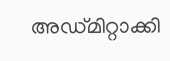അഡ്മിറ്റാക്കി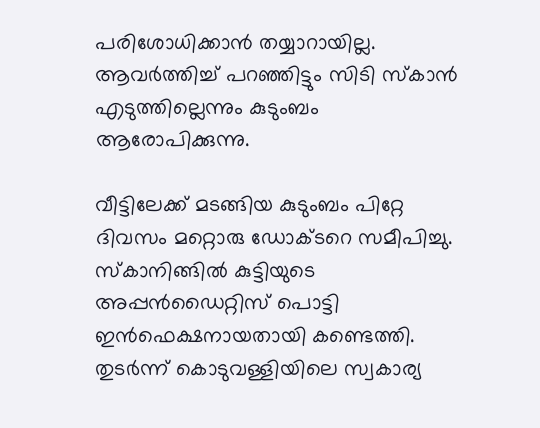പരിശോധിക്കാന്‍ തയ്യാറായില്ല. ആവര്‍ത്തിച്ച് പറഞ്ഞിട്ടും സിടി സ്‌കാന്‍ എടുത്തില്ലെന്നും കുടുംബം ആരോപിക്കുന്നു.

വീട്ടിലേക്ക് മടങ്ങിയ കുടുംബം പിറ്റേ ദിവസം മറ്റൊരു ഡോക്ടറെ സമീപിച്ചു. സ്‌കാനിങ്ങില്‍ കുട്ടിയുടെ അപ്പന്‍ഡൈറ്റിസ് പൊട്ടി ഇന്‍ഫെക്ഷനായതായി കണ്ടെത്തി. തുടര്‍ന്ന് കൊടുവള്ളിയിലെ സ്വകാര്യ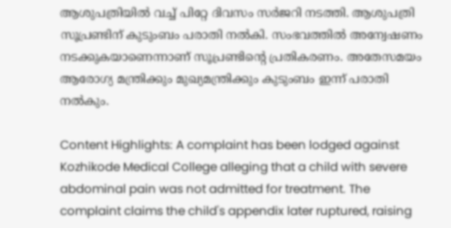ആശുപത്രിയില്‍ വച്ച് പിറ്റേ ദിവസം സര്‍ജറി നടത്തി. ആശുപത്രി സൂപ്രണ്ടിന് കുടുംബം പരാതി നല്‍കി. സംഭവത്തില്‍ അന്വേഷണം നടക്കുകയാണെന്നാണ് സൂപ്രണ്ടിന്റെ പ്രതികരണം. അതേസമയം ആരോഗ്യ മന്ത്രിക്കും മുഖ്യമന്ത്രിക്കും കുടുംബം ഇന്ന് പരാതി നല്‍കും.

Content Highlights: A complaint has been lodged against Kozhikode Medical College alleging that a child with severe abdominal pain was not admitted for treatment. The complaint claims the child's appendix later ruptured, raising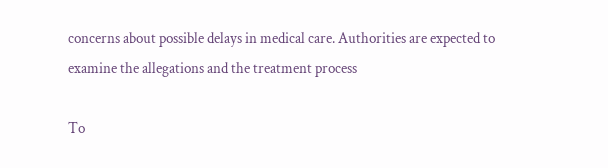concerns about possible delays in medical care. Authorities are expected to examine the allegations and the treatment process

To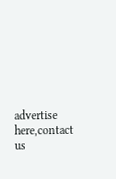advertise here,contact us